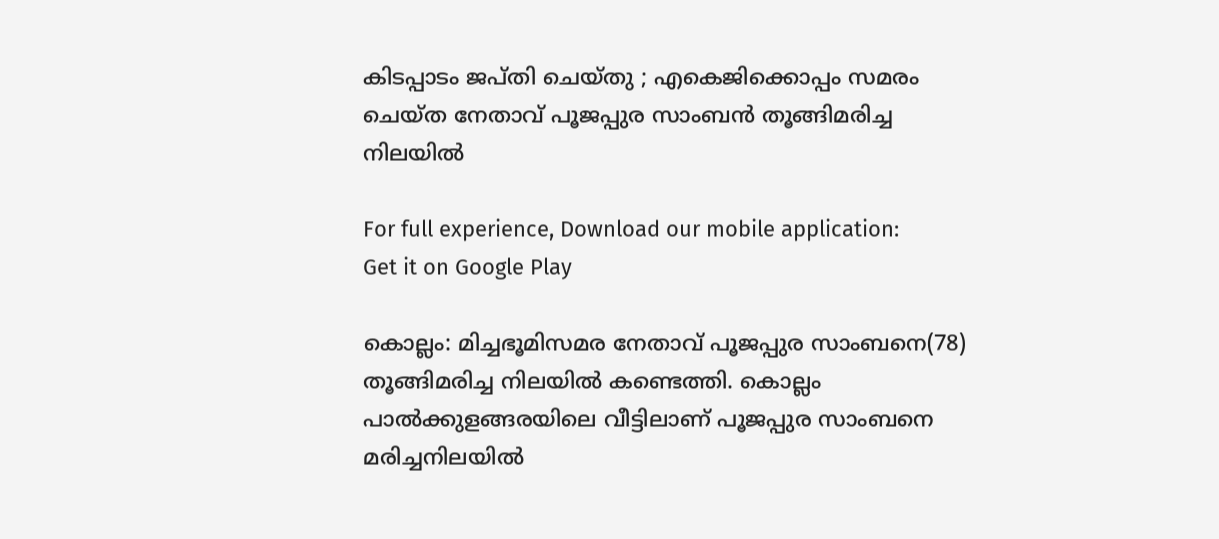കിടപ്പാടം ജപ്തി ചെയ്തു ; എകെജിക്കൊപ്പം സമരം ചെയ്ത നേതാവ് പൂജപ്പുര സാംബൻ തൂങ്ങിമരിച്ച നിലയിൽ

For full experience, Download our mobile application:
Get it on Google Play

കൊല്ലം: മിച്ചഭൂമിസമര നേതാവ് പൂജപ്പുര സാംബനെ(78) തൂങ്ങിമരിച്ച നിലയിൽ കണ്ടെത്തി. കൊല്ലം പാൽക്കുളങ്ങരയിലെ വീട്ടിലാണ് പൂജപ്പുര സാംബനെ മരിച്ചനിലയിൽ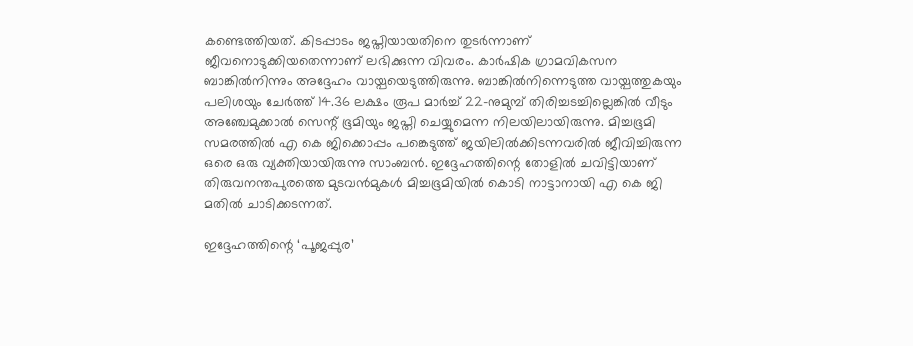കണ്ടെത്തിയത്. കിടപ്പാടം ജപ്തിയായതിനെ തുടർന്നാണ് ജീവനൊടുക്കിയതെന്നാണ് ലഭിക്കുന്ന വിവരം. കാർഷിക ഗ്രാമവികസന ബാങ്കിൽനിന്നും അദ്ദേഹം വായ്പയെടുത്തിരുന്നു. ബാങ്കിൽനിന്നെടുത്ത വായ്പത്തുകയും പലിശയും ചേർത്ത് 14.36 ലക്ഷം രൂപ മാർച്ച് 22-നുമുമ്പ് തിരിച്ചടച്ചില്ലെങ്കിൽ വീടും അഞ്ചേമുക്കാൽ സെന്റ് ഭൂമിയും ജപ്തി ചെയ്യുമെന്ന നിലയിലായിരുന്നു. മിച്ചഭൂമി സമരത്തിൽ എ കെ ജിക്കൊപ്പം പങ്കെടുത്ത് ജയിലിൽക്കിടന്നവരിൽ ജീവിച്ചിരുന്ന ഒരെ ഒരു വ്യക്തിയായിരുന്നു സാംബൻ. ഇദ്ദേഹത്തിന്റെ തോളിൽ ചവിട്ടിയാണ് തിരുവനന്തപുരത്തെ മുടവൻമുകൾ മിച്ചഭൂമിയിൽ കൊടി നാട്ടാനായി എ കെ ജി മതിൽ ചാടിക്കടന്നത്.

ഇദ്ദേഹത്തിന്റെ ‘പൂജപ്പുര’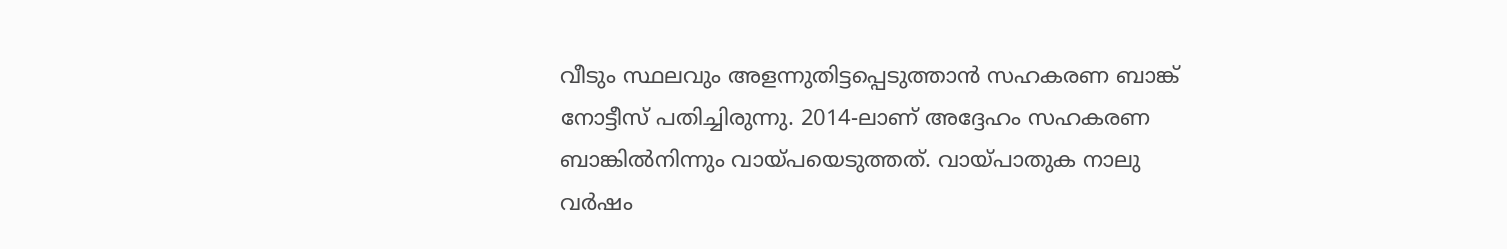വീടും സ്ഥലവും അളന്നുതിട്ടപ്പെടുത്താൻ സഹകരണ ബാങ്ക് നോട്ടീസ് പതിച്ചിരുന്നു. 2014-ലാണ് അദ്ദേഹം സഹകരണ ബാങ്കിൽനിന്നും വായ്പയെടുത്തത്. വായ്പാതുക നാലു വർഷം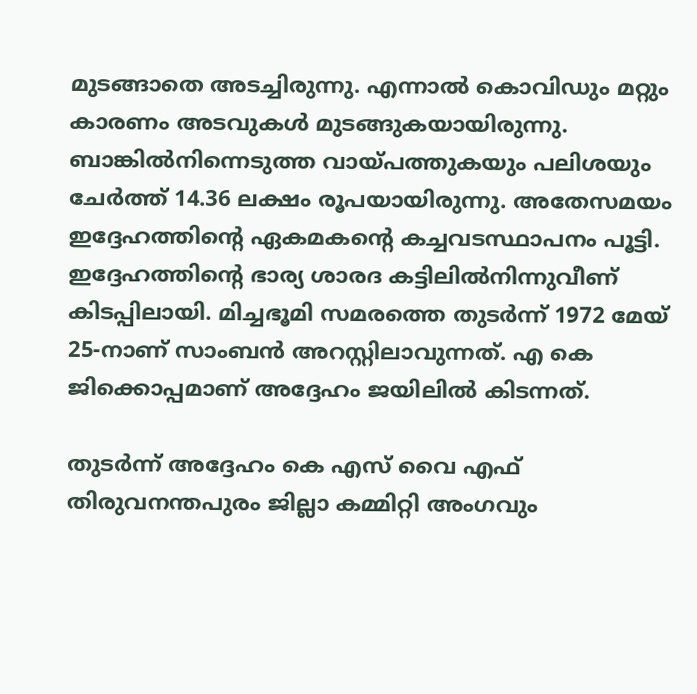മുടങ്ങാതെ അടച്ചിരുന്നു. എന്നാൽ കൊവിഡും മറ്റും കാരണം അടവുകൾ മുടങ്ങുകയായിരുന്നു. ബാങ്കില്‍നിന്നെടുത്ത വായ്പത്തുകയും പലിശയും ചേര്‍ത്ത് 14.36 ലക്ഷം രൂപയായിരുന്നു. അതേസമയം ഇദ്ദേഹത്തിന്റെ ഏകമകന്റെ കച്ചവടസ്ഥാപനം പൂട്ടി. ഇദ്ദേഹത്തിന്റെ ഭാര്യ ശാരദ കട്ടിലിൽനിന്നുവീണ് കിടപ്പിലായി. മിച്ചഭൂമി സമരത്തെ തുടർന്ന് 1972 മേയ് 25-നാണ് സാംബൻ അറസ്റ്റിലാവുന്നത്. എ കെ ജിക്കൊപ്പമാണ് അദ്ദേഹം ജയിലിൽ കിടന്നത്.

തുടർന്ന് അദ്ദേഹം കെ എസ് വൈ എഫ് തിരുവനന്തപുരം ജില്ലാ കമ്മിറ്റി അംഗവും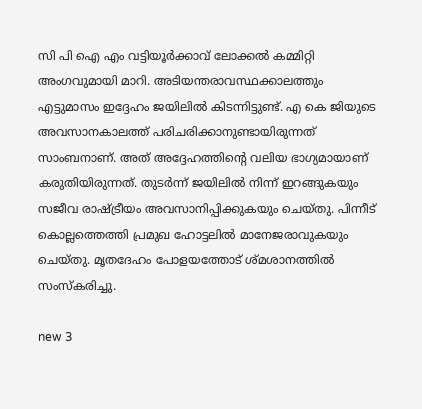സി പി ഐ എം വട്ടിയൂർക്കാവ് ലോക്കൽ കമ്മിറ്റി അംഗവുമായി മാറി. അടിയന്തരാവസ്ഥക്കാലത്തും എട്ടുമാസം ഇദ്ദേഹം ജയിലിൽ കിടന്നിട്ടുണ്ട്. എ കെ ജിയുടെ അവസാനകാലത്ത് പരിചരിക്കാനുണ്ടായിരുന്നത് സാംബനാണ്. അത് അദ്ദേഹത്തിന്റെ വലിയ ഭാഗ്യമായാണ് കരുതിയിരുന്നത്. തുടർന്ന് ജയിലിൽ നിന്ന് ഇറങ്ങുകയും സജീവ രാഷ്ട്രീയം അവസാനിപ്പിക്കുകയും ചെയ്തു. പിന്നീട് കൊല്ലത്തെത്തി പ്രമുഖ ഹോട്ടലിൽ മാനേജരാവുകയും ചെയ്തു. മൃതദേഹം പോളയത്തോട് ശ്മശാനത്തിൽ സംസ്കരിച്ചു.

new 3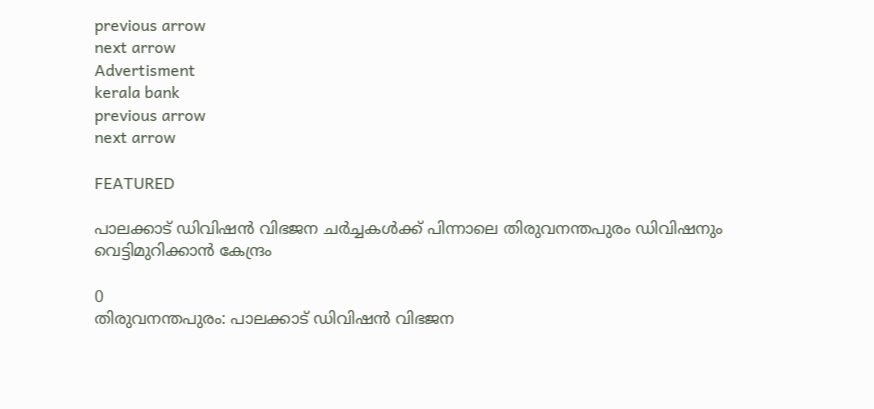previous arrow
next arrow
Advertisment
kerala bank
previous arrow
next arrow

FEATURED

പാലക്കാട് ഡിവിഷന്‍ വിഭജന ചർച്ചകൾക്ക് പിന്നാലെ തിരുവനന്തപുരം ഡിവിഷനും വെട്ടിമുറിക്കാന്‍ കേന്ദ്രം

0
തിരുവനന്തപുരം: പാലക്കാട് ഡിവിഷന്‍ വിഭജന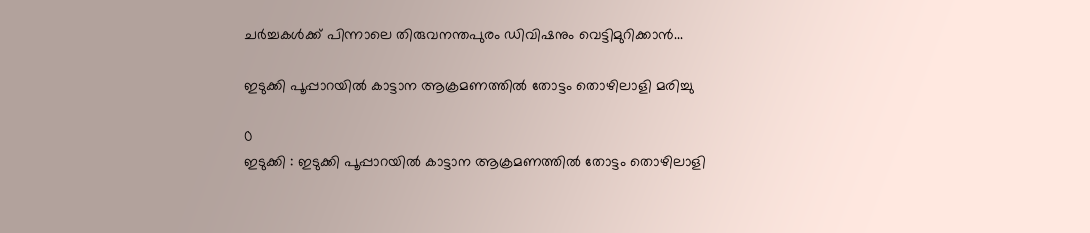ചർച്ചകൾക്ക് പിന്നാലെ തിരുവനന്തപുരം ഡിവിഷനും വെട്ടിമുറിക്കാന്‍...

ഇടുക്കി പൂപ്പാറയിൽ കാട്ടാന ആക്രമണത്തിൽ തോട്ടം തൊഴിലാളി മരിച്ചു

0
ഇടുക്കി : ഇടുക്കി പൂപ്പാറയിൽ കാട്ടാന ആക്രമണത്തിൽ തോട്ടം തൊഴിലാളി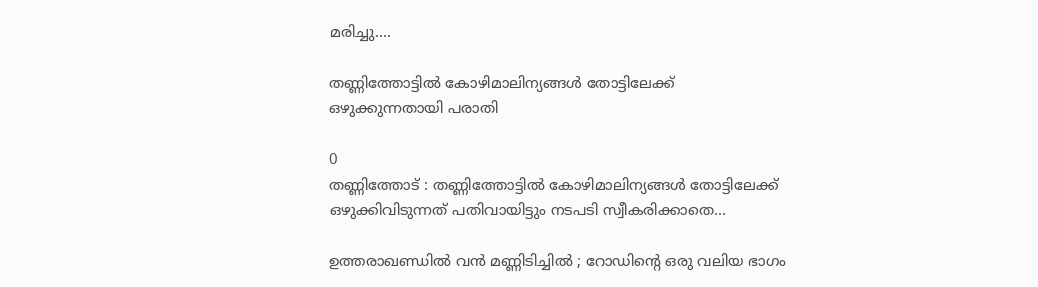മരിച്ചു....

തണ്ണിത്തോട്ടില്‍ കോഴിമാലിന്യങ്ങള്‍ തോട്ടിലേക്ക് ഒഴുക്കുന്നതായി പരാതി

0
തണ്ണിത്തോട് : തണ്ണിത്തോട്ടില്‍ കോഴിമാലിന്യങ്ങള്‍ തോട്ടിലേക്ക് ഒഴുക്കിവിടുന്നത് പതിവായിട്ടും നടപടി സ്വീകരിക്കാതെ...

ഉത്തരാഖണ്ഡിൽ വൻ മണ്ണിടിച്ചിൽ ; റോഡിന്റെ ഒരു വലിയ ഭാഗം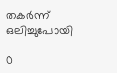തകർന്ന് ഒലിച്ചുപോയി

0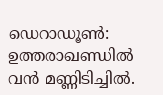ഡെറാഡൂൺ: ഉത്തരാഖണ്ഡിൽ വൻ മണ്ണിടിച്ചിൽ.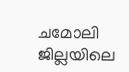ചമോലി ജില്ലയിലെ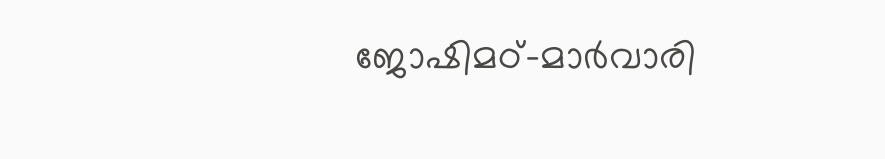ജോഷിമഠ്–മാർവാരി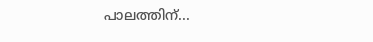പാലത്തിന്...